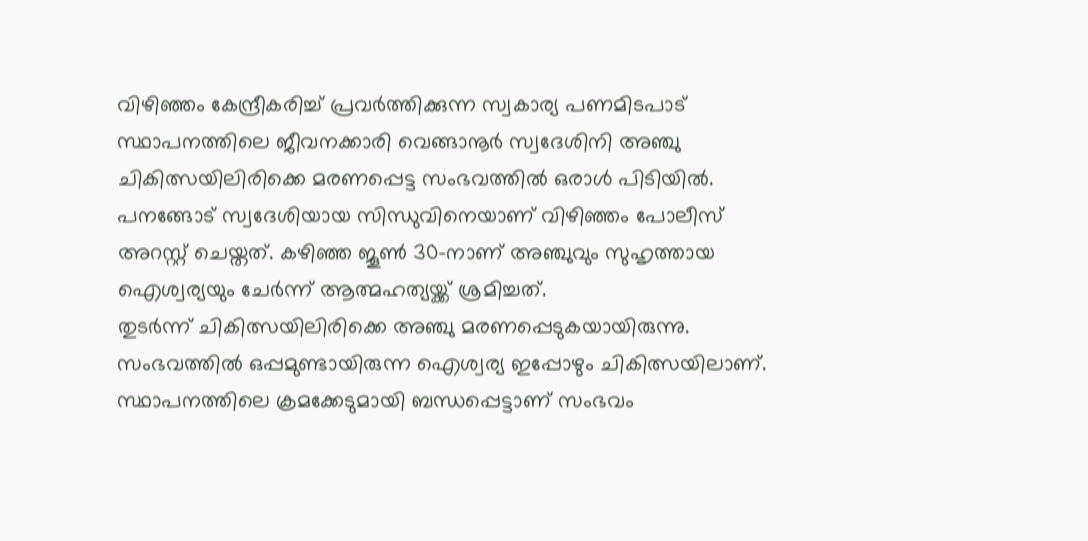വിഴിഞ്ഞം കേന്ദ്രീകരിച്ച് പ്രവർത്തിക്കുന്ന സ്വകാര്യ പണമിടപാട് സ്ഥാപനത്തിലെ ജീവനക്കാരി വെങ്ങാനൂർ സ്വദേശിനി അഞ്ചു ചികിത്സയിലിരിക്കെ മരണപ്പെട്ട സംഭവത്തിൽ ഒരാൾ പിടിയിൽ.
പനങ്ങോട് സ്വദേശിയായ സിന്ധുവിനെയാണ് വിഴിഞ്ഞം പോലീസ് അറസ്റ്റ് ചെയ്തത്. കഴിഞ്ഞ ജൂൺ 30-നാണ് അഞ്ചുവും സുഹൃത്തായ ഐശ്വര്യയും ചേർന്ന് ആത്മഹത്യയ്ക്ക് ശ്രമിച്ചത്.
തുടർന്ന് ചികിത്സയിലിരിക്കെ അഞ്ചു മരണപ്പെടുകയായിരുന്നു. സംഭവത്തിൽ ഒപ്പമുണ്ടായിരുന്ന ഐശ്വര്യ ഇപ്പോഴും ചികിത്സയിലാണ്.
സ്ഥാപനത്തിലെ ക്രമക്കേടുമായി ബന്ധപ്പെട്ടാണ് സംഭവം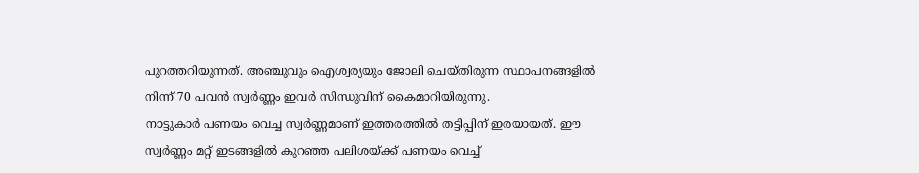പുറത്തറിയുന്നത്. അഞ്ചുവും ഐശ്വര്യയും ജോലി ചെയ്തിരുന്ന സ്ഥാപനങ്ങളിൽ നിന്ന് 70 പവൻ സ്വർണ്ണം ഇവർ സിന്ധുവിന് കൈമാറിയിരുന്നു.
നാട്ടുകാർ പണയം വെച്ച സ്വർണ്ണമാണ് ഇത്തരത്തിൽ തട്ടിപ്പിന് ഇരയായത്. ഈ സ്വർണ്ണം മറ്റ് ഇടങ്ങളിൽ കുറഞ്ഞ പലിശയ്ക്ക് പണയം വെച്ച്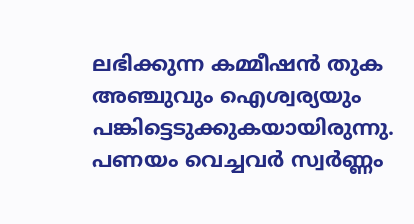ലഭിക്കുന്ന കമ്മീഷൻ തുക അഞ്ചുവും ഐശ്വര്യയും പങ്കിട്ടെടുക്കുകയായിരുന്നു.
പണയം വെച്ചവർ സ്വർണ്ണം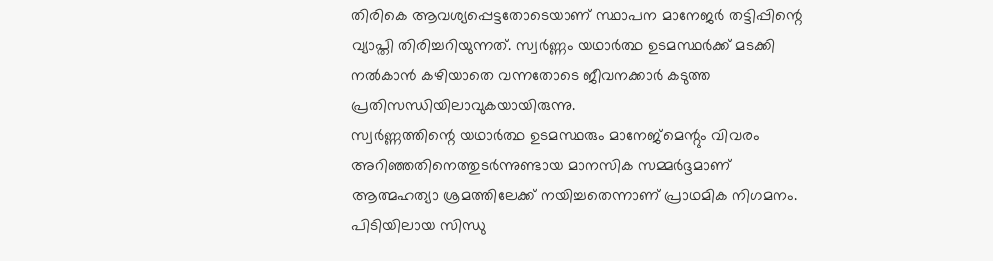തിരികെ ആവശ്യപ്പെട്ടതോടെയാണ് സ്ഥാപന മാനേജർ തട്ടിപ്പിന്റെ വ്യാപ്തി തിരിച്ചറിയുന്നത്. സ്വർണ്ണം യഥാർത്ഥ ഉടമസ്ഥർക്ക് മടക്കി നൽകാൻ കഴിയാതെ വന്നതോടെ ജീവനക്കാർ കടുത്ത പ്രതിസന്ധിയിലാവുകയായിരുന്നു.
സ്വർണ്ണത്തിന്റെ യഥാർത്ഥ ഉടമസ്ഥരും മാനേജ്മെന്റും വിവരം അറിഞ്ഞതിനെത്തുടർന്നുണ്ടായ മാനസിക സമ്മർദ്ദമാണ് ആത്മഹത്യാ ശ്രമത്തിലേക്ക് നയിച്ചതെന്നാണ് പ്രാഥമിക നിഗമനം. പിടിയിലായ സിന്ധു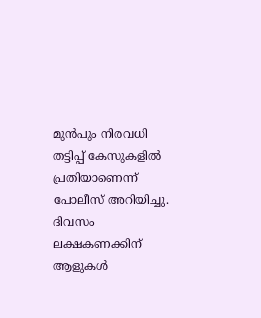മുൻപും നിരവധി തട്ടിപ്പ് കേസുകളിൽ പ്രതിയാണെന്ന് പോലീസ് അറിയിച്ചു.
ദിവസം ലക്ഷകണക്കിന് ആളുകൾ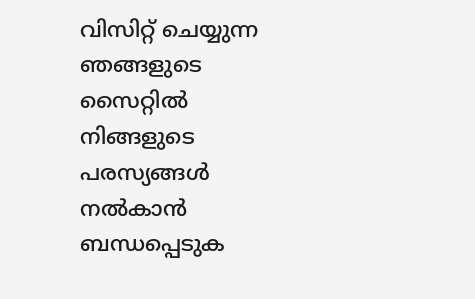വിസിറ്റ് ചെയ്യുന്ന ഞങ്ങളുടെ സൈറ്റിൽ നിങ്ങളുടെ പരസ്യങ്ങൾ നൽകാൻ ബന്ധപ്പെടുക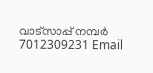വാട്സാപ്പ് നമ്പർ 7012309231 Email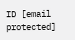ID [email protected]